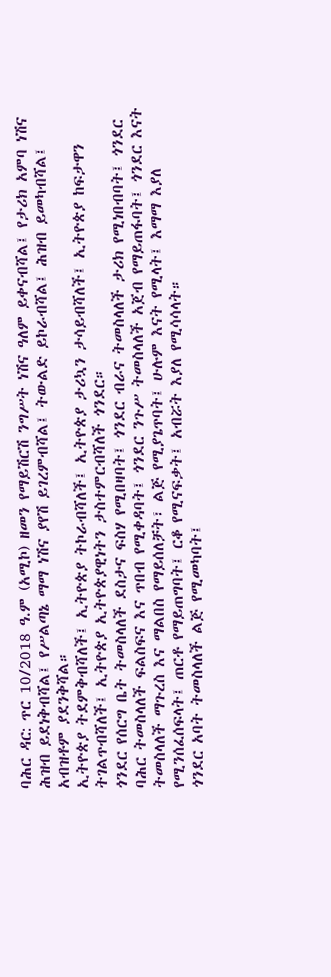ባሕር ዳር: ጥር 10/2018 ዓ.ም (አሚኮ) ዘመን የማይሽርሽ ንግሥት ነሽና ዓለም ይቀናብሻል፤ የታሪክ አምባ ነሽና ሕዝብ ይደነቅብሻል፤ የሥልጣኔ ማማ ነሽና ያየሽ ይገረምብሻል፤ ትውልድ ይኮራብሻል፤ ሕዝብ ይመካብሻል፤ አብዝቶም ያደንቅሻል።
ኢትዮጵያ ትደምቅብሻለች፤ ኢትዮጵያ ትኮራብሻለች፤ ኢትዮጵያ ታሪኳን ታሳይብሻለች፤ ኢትዮጵያ ከፍታዋን ትገልጥብሻለች፤ ኢትዮጵያ ኢትዮጵያዊነትን ታስተምርብሻለች ጎንደር።
ጎንደር የሰርግ ቤት ትመስላለች ደስታና ፍስሃ የሚበዛባት፤ ጎንደር ብራና ትመስላለች ታሪክ የሚነበብባት፤ ጎንደር ባሕር ትመስላለች ፍልስፍና እና ጥበብ የሚቀዳባት፤ ጎንደር ንጉሥ ትመስላለች አጀብ የማይጠፋባት፤ ጎንደር እናት ትመስላለች ማጉረስ እና ማልበስ የማይሰለቻት፣ ልጅ የሚያጌጥባት፤ ሁሉም እናት የሚላት፤ እማማ እያለ የሚንሰፈሰፍላት፤ ጠርቶ የማይጠግባት፤ ርቆ የሚናፍቃት፤ አብሯት እያለ የሚሳሳላት።
ጎንደር አባት ትመስላለች ልጅ የሚመካባት፤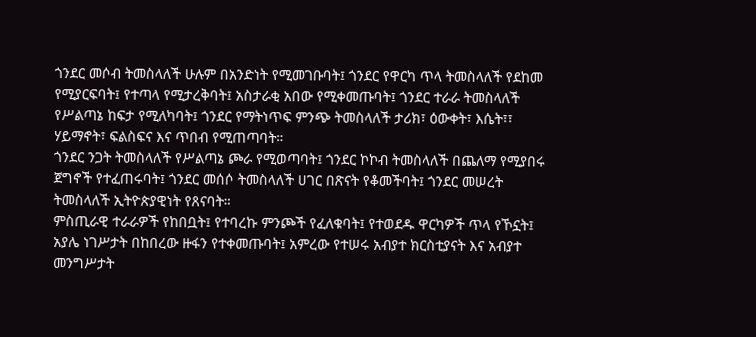ጎንደር መሶብ ትመስላለች ሁሉም በአንድነት የሚመገቡባት፤ ጎንደር የዋርካ ጥላ ትመስላለች የደከመ የሚያርፍባት፤ የተጣላ የሚታረቅባት፤ አስታራቂ አበው የሚቀመጡባት፤ ጎንደር ተራራ ትመስላለች የሥልጣኔ ከፍታ የሚለካባት፤ ጎንደር የማትነጥፍ ምንጭ ትመስላለች ታሪክ፣ ዕውቀት፣ እሴት፣፣ ሃይማኖት፣ ፍልስፍና እና ጥበብ የሚጠጣባት።
ጎንደር ንጋት ትመስላለች የሥልጣኔ ጮራ የሚወጣባት፤ ጎንደር ኮኮብ ትመስላለች በጨለማ የሚያበሩ ጀግኖች የተፈጠሩባት፤ ጎንደር መሰሶ ትመስላለች ሀገር በጽናት የቆመችባት፤ ጎንደር መሠረት ትመስላለች ኢትዮጵያዊነት የጸናባት።
ምስጢራዊ ተራራዎች የከበቧት፤ የተባረኩ ምንጮች የፈለቁባት፤ የተወደዱ ዋርካዎች ጥላ የኾኗት፤ አያሌ ነገሥታት በከበረው ዙፋን የተቀመጡባት፤ አምረው የተሠሩ አብያተ ክርስቲያናት እና አብያተ መንግሥታት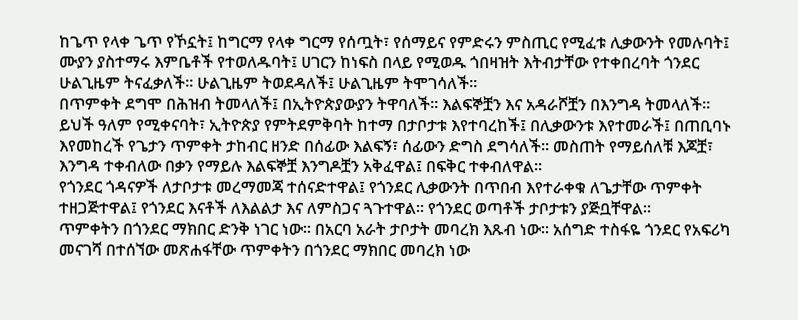ከጌጥ የላቀ ጌጥ የኾኗት፤ ከግርማ የላቀ ግርማ የሰጧት፣ የሰማይና የምድሩን ምስጢር የሚፈቱ ሊቃውንት የመሉባት፤ ሙያን ያስተማሩ እምቤቶች የተወለዱባት፤ ሀገርን ከነፍስ በላይ የሚወዱ ጎበዛዝት እትብታቸው የተቀበረባት ጎንደር ሁልጊዜም ትናፈቃለች። ሁልጊዜም ትወደዳለች፤ ሁልጊዜም ትሞገሳለች።
በጥምቀት ደግሞ በሕዝብ ትመላለች፤ በኢትዮጵያውያን ትዋባለች። እልፍኞቿን እና አዳራሾቿን በእንግዳ ትመላለች። ይህች ዓለም የሚቀናባት፣ ኢትዮጵያ የምትደምቅባት ከተማ በታቦታቱ እየተባረከች፤ በሊቃውንቱ እየተመራች፤ በጠቢባኑ እየመከረች የጌታን ጥምቀት ታከብር ዘንድ በሰፊው እልፍኝ፣ ሰፊውን ድግስ ደግሳለች። መስጠት የማይሰለቹ እጆቿ፣ እንግዳ ተቀብለው በቃን የማይሉ እልፍኞቿ እንግዶቿን አቅፈዋል፤ በፍቅር ተቀብለዋል።
የጎንደር ጎዳናዎች ለታቦታቱ መረማመጃ ተሰናድተዋል፤ የጎንደር ሊቃውንት በጥበብ እየተራቀቁ ለጌታቸው ጥምቀት ተዘጋጅተዋል፤ የጎንደር እናቶች ለእልልታ እና ለምስጋና ጓጉተዋል። የጎንደር ወጣቶች ታቦታቱን ያጅቧቸዋል።
ጥምቀትን በጎንደር ማክበር ድንቅ ነገር ነው። በአርባ አራት ታቦታት መባረክ እጹብ ነው። አሰግድ ተስፋዬ ጎንደር የአፍሪካ መናገሻ በተሰኘው መጽሐፋቸው ጥምቀትን በጎንደር ማክበር መባረክ ነው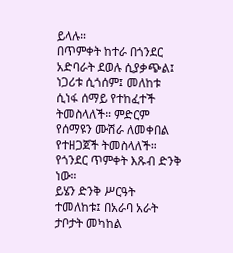ይላሉ።
በጥምቀት ከተራ በጎንደር አድባራት ደወሉ ሲያቃጭል፤ ነጋሪቱ ሲጎሰም፤ መለከቱ ሲነፋ ሰማይ የተከፈተች ትመስላለች። ምድርም የሰማዩን ሙሽራ ለመቀበል የተዘጋጀች ትመስላለች። የጎንደር ጥምቀት እጹብ ድንቅ ነው።
ይሄን ድንቅ ሥርዓት ተመለከቱ፤ በአራባ አራት ታቦታት መካከል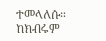ተመላለሱ። ከክብሩም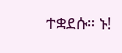ተቋደሱ። ኑ!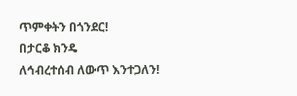ጥምቀትን በጎንደር!
በታርቆ ክንዴ
ለኅብረተሰብ ለውጥ እንተጋለን!